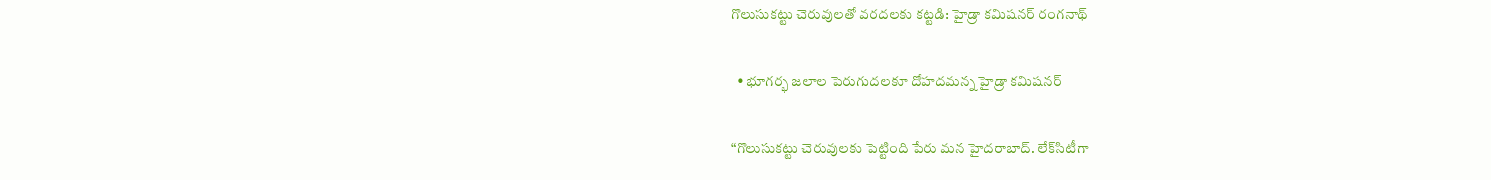గొలుసుక‌ట్టు చెరువుల‌తో వ‌ర‌ద‌ల‌కు క‌ట్ట‌డి: హైడ్రా క‌మిష‌న‌ర్‌ రంగ‌నాథ్

  • భూగ‌ర్భ జ‌లాల పెరుగుద‌ల‌కూ దోహ‌ద‌మ‌న్న‌ హైడ్రా క‌మిష‌న‌ర్

“గొలుసుక‌ట్టు చెరువుల‌కు పెట్టింది పేరు మ‌న హైద‌రాబాద్‌. లేక్‌సిటీగా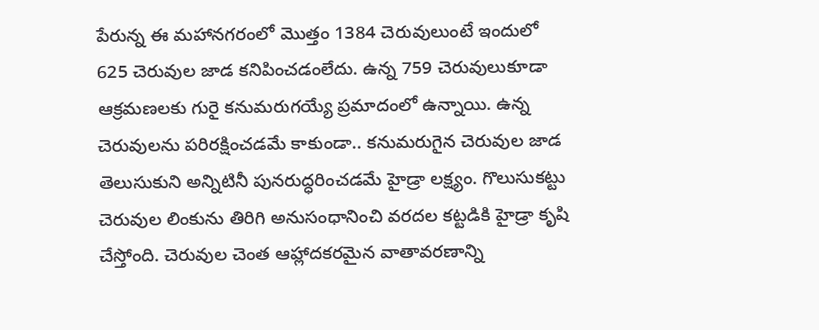పేరున్న ఈ మ‌హాన‌గ‌రంలో మొత్తం 1384 చెరువులుంటే ఇందులో 625 చెరువుల జాడ క‌నిపించ‌డంలేదు. ఉన్న 759 చెరువులుకూడా ఆక్ర‌మ‌ణ‌ల‌కు గురై క‌నుమ‌రుగ‌య్యే ప్ర‌మాదంలో ఉన్నాయి. ఉన్న చెరువుల‌ను ప‌రిర‌క్షించ‌డమే కాకుండా.. క‌నుమ‌రుగైన చెరువుల జాడ తెలుసుకుని అన్నిటినీ పున‌రుద్ధ‌రించ‌డ‌మే హైడ్రా ల‌క్ష్యం. గొలుసుక‌ట్టు చెరువుల లింకును తిరిగి అనుసంధానించి వ‌ర‌ద‌ల క‌ట్ట‌డికి హైడ్రా కృషి చేస్తోంది. చెరువుల చెంత ఆహ్లాద‌క‌ర‌మైన వాతావ‌ర‌ణాన్ని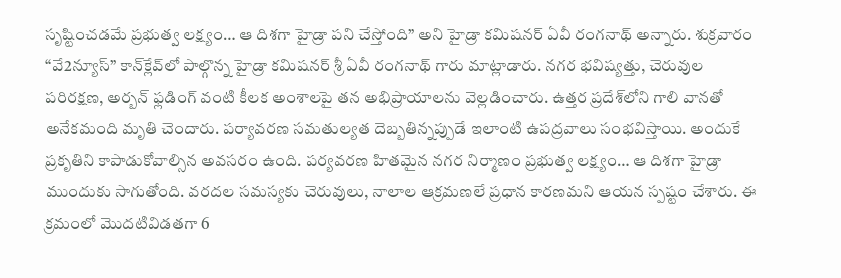సృష్టించ‌డ‌మే ప్ర‌భుత్వ ల‌క్ష్యం… ఆ దిశ‌గా హైడ్రా ప‌ని చేస్తోంది” అని హైడ్రా క‌మిష‌న‌ర్ ఏవీ రంగ‌నాథ్ అన్నారు. శుక్ర‌వారం “వే2న్యూస్” కాన్‌క్లేవ్‌లో పాల్గొన్న హైడ్రా కమిషనర్ శ్రీ ఏవీ రంగ‌నాథ్ గారు మాట్లాడారు. నగర భవిష్యత్తు, చెరువుల పరిరక్షణ, అర్బన్ ఫ్లడింగ్ వంటి కీలక అంశాలపై తన అభిప్రాయాలను వెల్లడించారు. ఉత్త‌ర ప్ర‌దేశ్‌లోని గాలి వాన‌తో అనేక‌మంది మృతి చెందారు. ప‌ర్యావ‌ర‌ణ స‌మ‌తుల్య‌త దెబ్బ‌తిన్న‌ప్పుడే ఇలాంటి ఉపద్ర‌వాలు సంభ‌విస్తాయి. అందుకే ప్ర‌కృతిని కాపాడుకోవాల్సిన అవ‌స‌రం ఉంది. ప‌ర్య‌వర‌ణ హిత‌మైన న‌గ‌ర నిర్మాణం ప్ర‌భుత్వ ల‌క్ష్యం… ఆ దిశ‌గా హైడ్రా ముందుకు సాగుతోంది. వరదల సమస్యకు చెరువులు, నాలాల ఆక్రమణలే ప్రధాన కారణమని ఆయన స్పష్టం చేశారు. ఈ క్ర‌మంలో మొద‌టివిడ‌తగా 6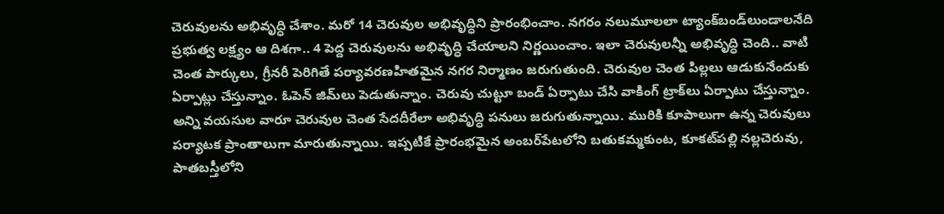చెరువుల‌ను అభివృద్ధి చేశాం. మ‌రో 14 చెరువుల అభివృద్ధిని ప్రారంభించాం. న‌గ‌రం న‌లుమూల‌లా ట్యాంక్‌బండ్‌లుండాల‌నేది ప్ర‌భుత్వ ల‌క్ష్యం ఆ దిశ‌గా.. 4 పెద్ద చెరువుల‌ను అభివృద్ధి చేయాల‌ని నిర్ణ‌యించాం. ఇలా చెరువుల‌న్నీ అభివృద్ధి చెంది.. వాటి చెంత పార్కులు, గ్రీన‌రీ పెరిగితే ప‌ర్యావ‌ర‌ణ‌హిత‌మైన న‌గ‌ర నిర్మాణం జ‌రుగుతుంది. చెరువుల చెంత పిల్ల‌లు ఆడుకునేందుకు ఏర్పాట్లు చేస్తున్నాం. ఓపెన్ జిమ్‌లు పెడుతున్నాం. చెరువు చుట్టూ బండ్ ఏర్పాటు చేసి వాకింగ్ ట్రాక్‌లు ఏర్పాటు చేస్తున్నాం. అన్ని వ‌య‌సుల వారూ చెరువుల చెంత సేద‌దీరేలా అభివృద్ధి ప‌నులు జ‌రుగుతున్నాయి. మురికి కూపాలుగా ఉన్న చెరువులు ప‌ర్యాట‌క ప్రాంతాలుగా మారుతున్నాయి. ఇప్ప‌టికే ప్రారంభ‌మైన అంబ‌ర్‌పేట‌లోని బ‌తుక‌మ్మ‌కుంట‌, కూక‌ట్‌ప‌ల్లి న‌ల్ల‌చెరువు, పాత‌బ‌స్తీలోని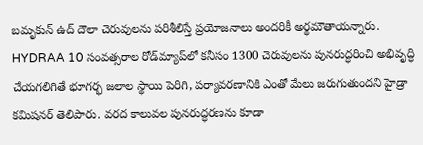బ‌మృకున్ ఉద్ దౌలా చెరువుల‌ను ప‌రిశీలిస్తే ప్ర‌యోజ‌నాలు అంద‌రికీ అర్థ‌మౌతాయ‌న్నారు. HYDRAA 10 సంవత్సరాల రోడ్‌మ్యాప్‌లో కనీసం 1300 చెరువులను పునరుద్ధరించి అభివృద్ధి చేయగలిగితే భూగర్భ జలాల స్థాయి పెరిగి, పర్యావరణానికి ఎంతో మేలు జరుగుతుందని హైడ్రా కమిషనర్ తెలిపారు. వ‌ర‌ద కాలువ‌ల పున‌రుద్ధ‌ర‌ణను కూడా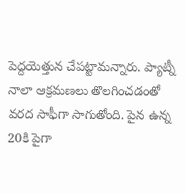పెద్ద‌యెత్తున చేప‌ట్టామ‌న్నారు. ప్యాట్నీ నాలా ఆక్ర‌మ‌ణ‌లు తొల‌గించ‌డంతో వ‌ర‌ద సాఫీగా సాగుతోంది. పైన ఉన్న 20కి పైగా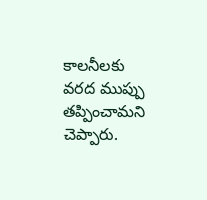కాల‌నీల‌కు వ‌ర‌ద ముప్పు త‌ప్పించామ‌ని చెప్పారు.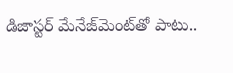డిజాస్ట‌ర్ మేనేజ్‌మెంట్‌తో పాటు..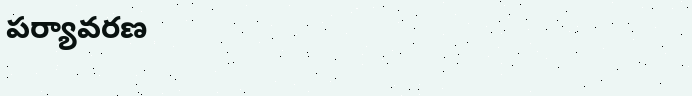ప‌ర్యావ‌ర‌ణ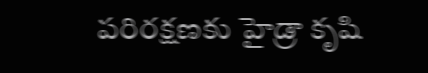ప‌రిర‌క్ష‌ణ‌కు హైడ్రా కృషి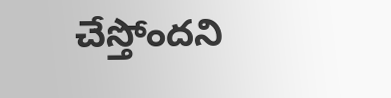చేస్తోంద‌ని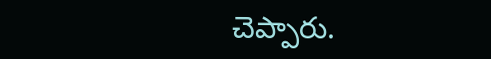చెప్పారు.